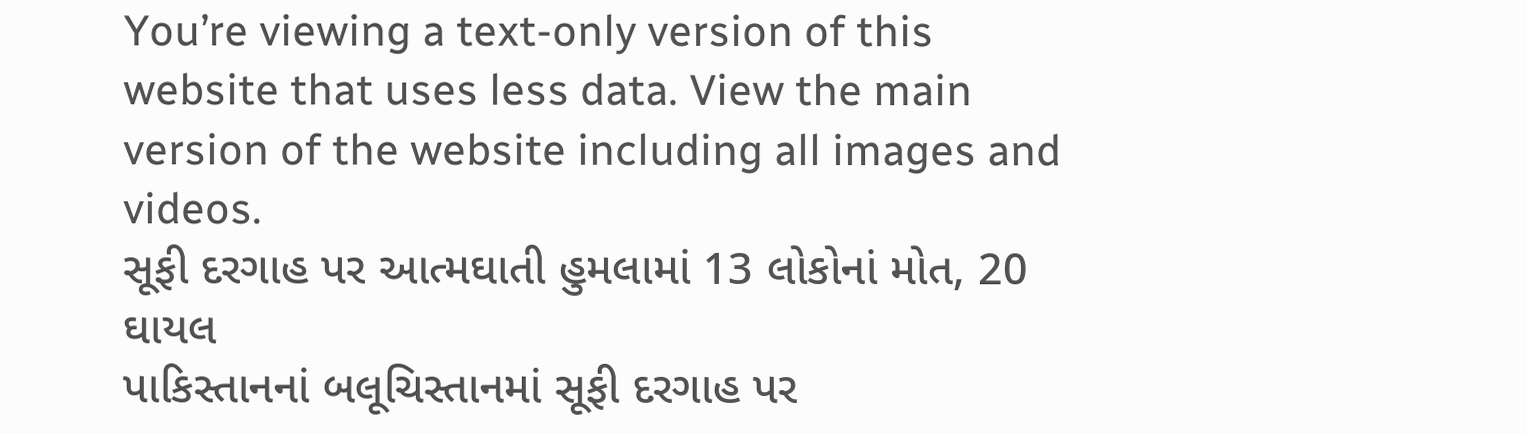You’re viewing a text-only version of this website that uses less data. View the main version of the website including all images and videos.
સૂફી દરગાહ પર આત્મઘાતી હુમલામાં 13 લોકોનાં મોત, 20 ઘાયલ
પાકિસ્તાનનાં બલૂચિસ્તાનમાં સૂફી દરગાહ પર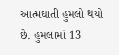આત્મઘાતી હુમલો થયો છે. હુમલામાં 13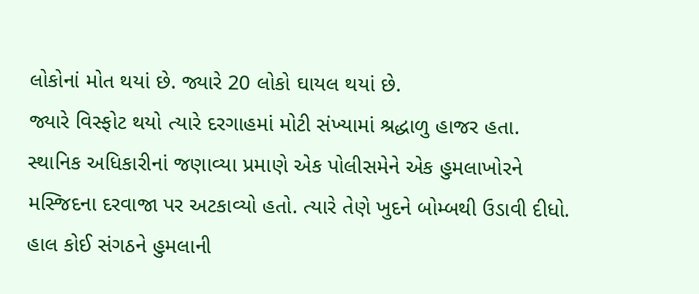લોકોનાં મોત થયાં છે. જ્યારે 20 લોકો ઘાયલ થયાં છે.
જ્યારે વિસ્ફોટ થયો ત્યારે દરગાહમાં મોટી સંખ્યામાં શ્રદ્ધાળુ હાજર હતા.
સ્થાનિક અધિકારીનાં જણાવ્યા પ્રમાણે એક પોલીસમેને એક હુમલાખોરને મસ્જિદના દરવાજા પર અટકાવ્યો હતો. ત્યારે તેણે ખુદને બોમ્બથી ઉડાવી દીધો.
હાલ કોઈ સંગઠને હુમલાની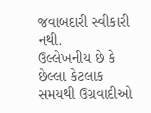જવાબદારી સ્વીકારી નથી.
ઉલ્લેખનીય છે કે છેલ્લા કેટલાક સમયથી ઉગ્રવાદીઓ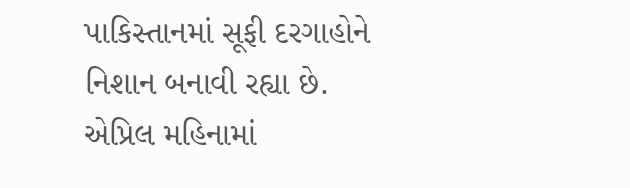પાકિસ્તાનમાં સૂફી દરગાહોને નિશાન બનાવી રહ્યા છે.
એપ્રિલ મહિનામાં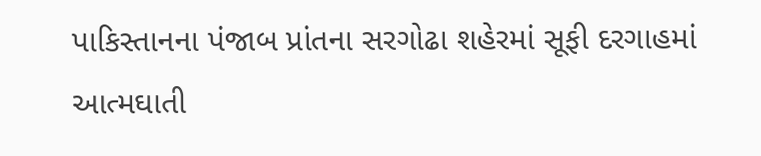પાકિસ્તાનના પંજાબ પ્રાંતના સરગોઢા શહેરમાં સૂફી દરગાહમાં આત્મઘાતી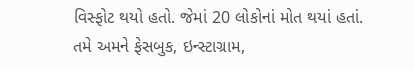વિસ્ફોટ થયો હતો. જેમાં 20 લોકોનાં મોત થયાં હતાં.
તમે અમને ફેસબુક, ઇન્સ્ટાગ્રામ,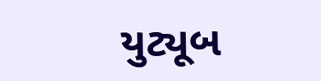યુટ્યૂબ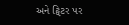અને ટ્વિટર પર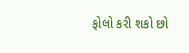ફોલો કરી શકો છો